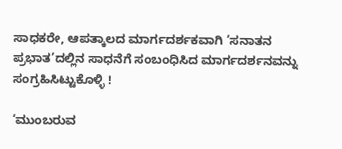ಸಾಧಕರೇ, ಆಪತ್ಕಾಲದ ಮಾರ್ಗದರ್ಶಕವಾಗಿ ‘ಸನಾತನ ಪ್ರಭಾತ’ದಲ್ಲಿನ ಸಾಧನೆಗೆ ಸಂಬಂಧಿಸಿದ ಮಾರ್ಗದರ್ಶನವನ್ನು ಸಂಗ್ರಹಿಸಿಟ್ಟುಕೊಳ್ಳಿ !

‘ಮುಂಬರುವ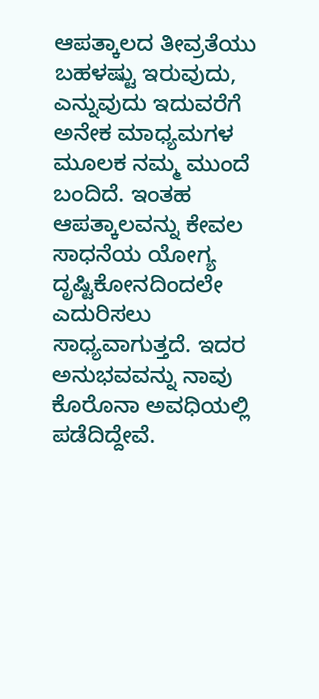ಆಪತ್ಕಾಲದ ತೀವ್ರತೆಯು ಬಹಳಷ್ಟು ಇರುವುದು, ಎನ್ನುವುದು ಇದುವರೆಗೆ ಅನೇಕ ಮಾಧ್ಯಮಗಳ ಮೂಲಕ ನಮ್ಮ ಮುಂದೆ ಬಂದಿದೆ. ಇಂತಹ ಆಪತ್ಕಾಲವನ್ನು ಕೇವಲ ಸಾಧನೆಯ ಯೋಗ್ಯ ದೃಷ್ಟಿಕೋನದಿಂದಲೇ ಎದುರಿಸಲು ಸಾಧ್ಯವಾಗುತ್ತದೆ. ಇದರ ಅನುಭವವನ್ನು ನಾವು ಕೊರೊನಾ ಅವಧಿಯಲ್ಲಿ ಪಡೆದಿದ್ದೇವೆ.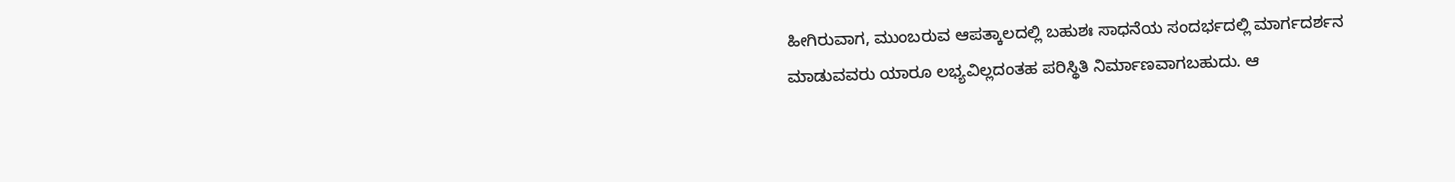ಹೀಗಿರುವಾಗ, ಮುಂಬರುವ ಆಪತ್ಕಾಲದಲ್ಲಿ ಬಹುಶಃ ಸಾಧನೆಯ ಸಂದರ್ಭದಲ್ಲಿ ಮಾರ್ಗದರ್ಶನ ಮಾಡುವವರು ಯಾರೂ ಲಭ್ಯವಿಲ್ಲದಂತಹ ಪರಿಸ್ಥಿತಿ ನಿರ್ಮಾಣವಾಗಬಹುದು. ಆ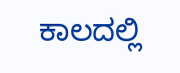ಕಾಲದಲ್ಲಿ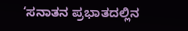‘ಸನಾತನ ಪ್ರಭಾತದಲ್ಲಿನ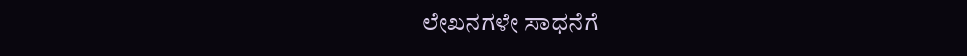ಲೇಖನಗಳೇ ಸಾಧನೆಗೆ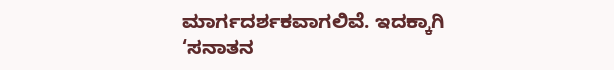ಮಾರ್ಗದರ್ಶಕವಾಗಲಿವೆ. ಇದಕ್ಕಾಗಿ ‘ಸನಾತನ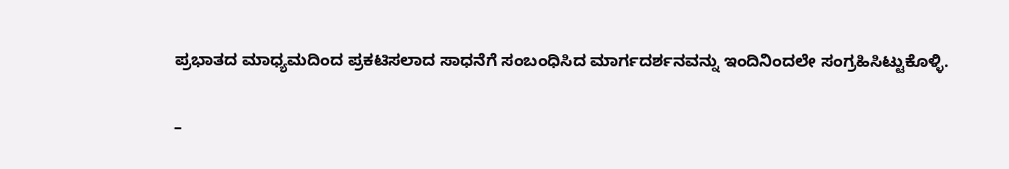ಪ್ರಭಾತದ ಮಾಧ್ಯಮದಿಂದ ಪ್ರಕಟಿಸಲಾದ ಸಾಧನೆಗೆ ಸಂಬಂಧಿಸಿದ ಮಾರ್ಗದರ್ಶನವನ್ನು ಇಂದಿನಿಂದಲೇ ಸಂಗ್ರಹಿಸಿಟ್ಟುಕೊಳ್ಳಿ.

–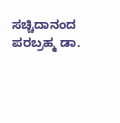ಸಚ್ಚಿದಾನಂದ ಪರಬ್ರಹ್ಮ ಡಾ.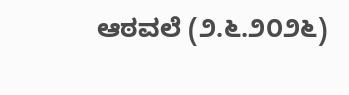ಆಠವಲೆ (೨.೬.೨೦೨೬)